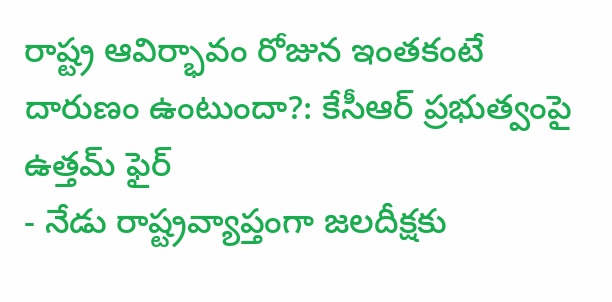రాష్ట్ర ఆవిర్భావం రోజున ఇంతకంటే దారుణం ఉంటుందా?: కేసీఆర్ ప్రభుత్వంపై ఉత్తమ్ ఫైర్
- నేడు రాష్ట్రవ్యాప్తంగా జలదీక్షకు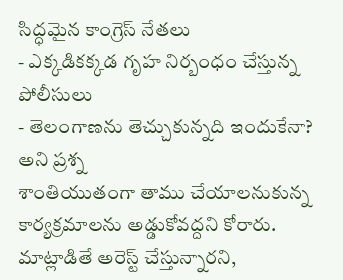సిద్ధమైన కాంగ్రెస్ నేతలు
- ఎక్కడికక్కడ గృహ నిర్బంధం చేస్తున్న పోలీసులు
- తెలంగాణను తెచ్చుకున్నది ఇందుకేనా? అని ప్రశ్న
శాంతియుతంగా తాము చేయాలనుకున్న కార్యక్రమాలను అడ్డుకోవద్దని కోరారు. మాట్లాడితే అరెస్ట్ చేస్తున్నారని,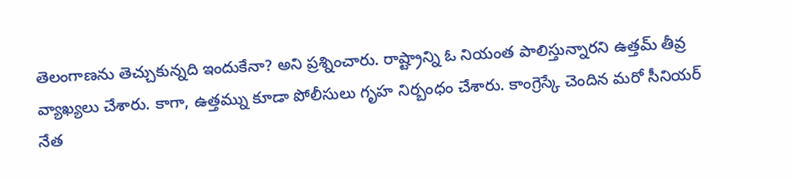తెలంగాణను తెచ్చుకున్నది ఇందుకేనా? అని ప్రశ్నించారు. రాష్ట్రాన్ని ఓ నియంత పాలిస్తున్నారని ఉత్తమ్ తీవ్ర వ్యాఖ్యలు చేశారు. కాగా, ఉత్తమ్ను కూడా పోలీసులు గృహ నిర్బంధం చేశారు. కాంగ్రెస్కే చెందిన మరో సీనియర్ నేత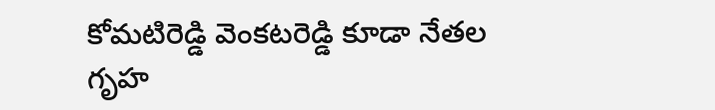కోమటిరెడ్డి వెంకటరెడ్డి కూడా నేతల గృహ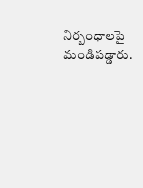నిర్బంధాలపై మండిపడ్డారు.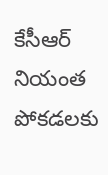కేసీఆర్ నియంత పోకడలకు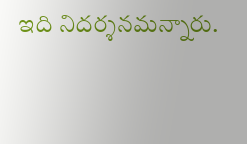ఇది నిదర్శనమన్నారు.